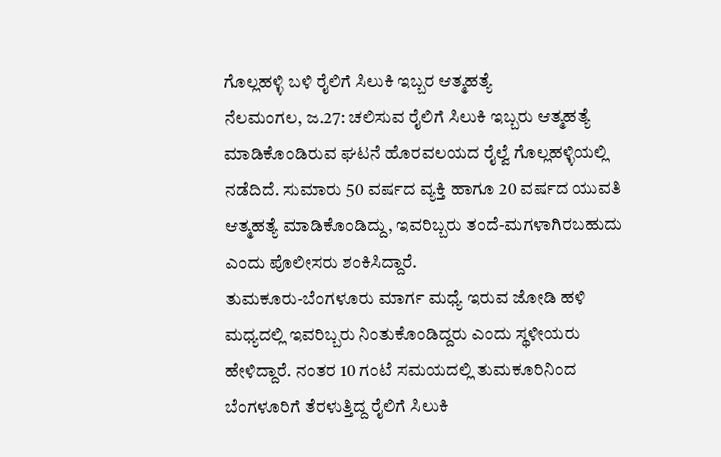ಗೊಲ್ಲಹಳ್ಳಿ ಬಳಿ ರೈಲಿಗೆ ಸಿಲುಕಿ ಇಬ್ಬರ ಆತ್ಮಹತ್ಯೆ
ನೆಲಮಂಗಲ, ಜ.27: ಚಲಿಸುವ ರೈಲಿಗೆ ಸಿಲುಕಿ ಇಬ್ಬರು ಆತ್ಮಹತ್ಯೆ ಮಾಡಿಕೊಂಡಿರುವ ಘಟನೆ ಹೊರವಲಯದ ರೈಲ್ವೆ ಗೊಲ್ಲಹಳ್ಳಿಯಲ್ಲಿ ನಡೆದಿದೆ. ಸುಮಾರು 50 ವರ್ಷದ ವ್ಯಕ್ತಿ ಹಾಗೂ 20 ವರ್ಷದ ಯುವತಿ ಆತ್ಮಹತ್ಯೆ ಮಾಡಿಕೊಂಡಿದ್ದು, ಇವರಿಬ್ಬರು ತಂದೆ-ಮಗಳಾಗಿರಬಹುದು ಎಂದು ಪೊಲೀಸರು ಶಂಕಿಸಿದ್ದಾರೆ.
ತುಮಕೂರು-ಬೆಂಗಳೂರು ಮಾರ್ಗ ಮಧ್ಯೆ ಇರುವ ಜೋಡಿ ಹಳಿ ಮಧ್ಯದಲ್ಲಿ ಇವರಿಬ್ಬರು ನಿಂತುಕೊಂಡಿದ್ದರು ಎಂದು ಸ್ಥಳೀಯರು ಹೇಳಿದ್ದಾರೆ. ನಂತರ 10 ಗಂಟೆ ಸಮಯದಲ್ಲಿ ತುಮಕೂರಿನಿಂದ ಬೆಂಗಳೂರಿಗೆ ತೆರಳುತ್ತಿದ್ದ ರೈಲಿಗೆ ಸಿಲುಕಿ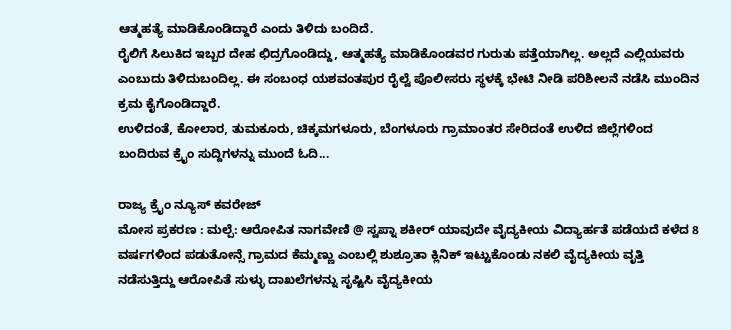ಆತ್ಮಹತ್ಯೆ ಮಾಡಿಕೊಂಡಿದ್ದಾರೆ ಎಂದು ತಿಳಿದು ಬಂದಿದೆ.
ರೈಲಿಗೆ ಸಿಲುಕಿದ ಇಬ್ಬರ ದೇಹ ಛಿದ್ರಗೊಂಡಿದ್ದು, ಆತ್ಮಹತ್ಯೆ ಮಾಡಿಕೊಂಡವರ ಗುರುತು ಪತ್ತೆಯಾಗಿಲ್ಲ. ಅಲ್ಲದೆ ಎಲ್ಲಿಯವರು ಎಂಬುದು ತಿಳಿದುಬಂದಿಲ್ಲ. ಈ ಸಂಬಂಧ ಯಶವಂತಪುರ ರೈಲ್ವೆ ಪೊಲೀಸರು ಸ್ಥಳಕ್ಕೆ ಭೇಟಿ ನೀಡಿ ಪರಿಶೀಲನೆ ನಡೆಸಿ ಮುಂದಿನ ಕ್ರಮ ಕೈಗೊಂಡಿದ್ದಾರೆ.
ಉಳಿದಂತೆ, ಕೋಲಾರ, ತುಮಕೂರು, ಚಿಕ್ಕಮಗಳೂರು, ಬೆಂಗಳೂರು ಗ್ರಾಮಾಂತರ ಸೇರಿದಂತೆ ಉಳಿದ ಜಿಲ್ಲೆಗಳಿಂದ ಬಂದಿರುವ ಕ್ರೈಂ ಸುದ್ದಿಗಳನ್ನು ಮುಂದೆ ಓದಿ...

ರಾಜ್ಯ ಕ್ರೈಂ ನ್ಯೂಸ್ ಕವರೇಜ್
ಮೋಸ ಪ್ರಕರಣ : ಮಲ್ಪೆ: ಆರೋಪಿತ ನಾಗವೇಣಿ @ ಸ್ವಪ್ನಾ ಶಕೀರ್ ಯಾವುದೇ ವೈದ್ಯಕೀಯ ವಿದ್ಯಾರ್ಹತೆ ಪಡೆಯದೆ ಕಳೆದ 8 ವರ್ಷಗಳಿಂದ ಪಡುತೋನ್ಸೆ ಗ್ರಾಮದ ಕೆಮ್ಮಣ್ಣು ಎಂಬಲ್ಲಿ ಶುಶ್ರೂತಾ ಕ್ಲಿನಿಕ್ ಇಟ್ಟುಕೊಂಡು ನಕಲಿ ವೈದ್ಯಕೀಯ ವೃತ್ತಿ ನಡೆಸುತ್ತಿದ್ದು ಆರೋಪಿತೆ ಸುಳ್ಳು ದಾಖಲೆಗಳನ್ನು ಸೃಷ್ಟಿಸಿ ವೈದ್ಯಕೀಯ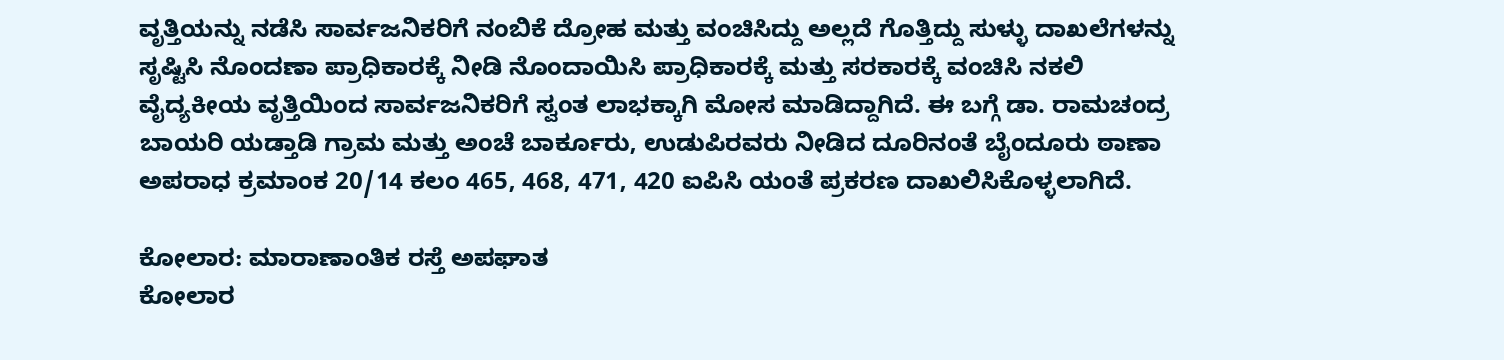ವೃತ್ತಿಯನ್ನು ನಡೆಸಿ ಸಾರ್ವಜನಿಕರಿಗೆ ನಂಬಿಕೆ ದ್ರೋಹ ಮತ್ತು ವಂಚಿಸಿದ್ದು ಅಲ್ಲದೆ ಗೊತ್ತಿದ್ದು ಸುಳ್ಳು ದಾಖಲೆಗಳನ್ನು ಸೃಷ್ಟಿಸಿ ನೊಂದಣಾ ಪ್ರಾಧಿಕಾರಕ್ಕೆ ನೀಡಿ ನೊಂದಾಯಿಸಿ ಪ್ರಾಧಿಕಾರಕ್ಕೆ ಮತ್ತು ಸರಕಾರಕ್ಕೆ ವಂಚಿಸಿ ನಕಲಿ ವೈದ್ಯಕೀಯ ವೃತ್ತಿಯಿಂದ ಸಾರ್ವಜನಿಕರಿಗೆ ಸ್ವಂತ ಲಾಭಕ್ಕಾಗಿ ಮೋಸ ಮಾಡಿದ್ದಾಗಿದೆ. ಈ ಬಗ್ಗೆ ಡಾ. ರಾಮಚಂದ್ರ ಬಾಯರಿ ಯಡ್ತಾಡಿ ಗ್ರಾಮ ಮತ್ತು ಅಂಚೆ ಬಾರ್ಕೂರು, ಉಡುಪಿರವರು ನೀಡಿದ ದೂರಿನಂತೆ ಬೈಂದೂರು ಠಾಣಾ ಅಪರಾಧ ಕ್ರಮಾಂಕ 20/14 ಕಲಂ 465, 468, 471, 420 ಐಪಿಸಿ ಯಂತೆ ಪ್ರಕರಣ ದಾಖಲಿಸಿಕೊಳ್ಳಲಾಗಿದೆ.

ಕೋಲಾರ: ಮಾರಾಣಾಂತಿಕ ರಸ್ತೆ ಅಪಘಾತ
ಕೋಲಾರ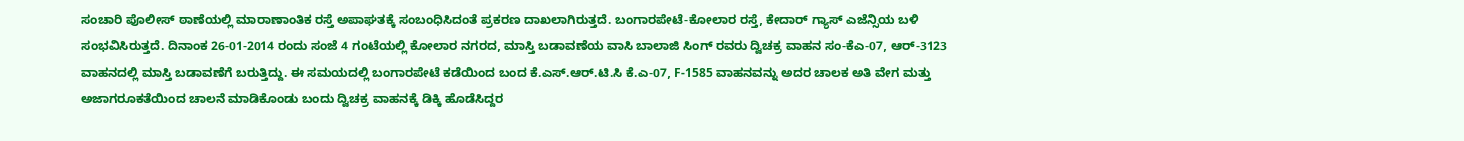ಸಂಚಾರಿ ಪೊಲೀಸ್ ಠಾಣೆಯಲ್ಲಿ ಮಾರಾಣಾಂತಿಕ ರಸ್ತೆ ಅಪಾಘತಕ್ಕೆ ಸಂಬಂಧಿಸಿದಂತೆ ಪ್ರಕರಣ ದಾಖಲಾಗಿರುತ್ತದೆ. ಬಂಗಾರಪೇಟೆ-ಕೋಲಾರ ರಸ್ತೆ, ಕೇದಾರ್ ಗ್ಯಾಸ್ ಎಜೆನ್ಸಿಯ ಬಳಿ ಸಂಭವಿಸಿರುತ್ತದೆ. ದಿನಾಂಕ 26-01-2014 ರಂದು ಸಂಜೆ 4 ಗಂಟೆಯಲ್ಲಿ ಕೋಲಾರ ನಗರದ, ಮಾಸ್ತಿ ಬಡಾವಣೆಯ ವಾಸಿ ಬಾಲಾಜಿ ಸಿಂಗ್ ರವರು ದ್ವಿಚಕ್ರ ವಾಹನ ಸಂ-ಕೆಎ-07, ಆರ್-3123 ವಾಹನದಲ್ಲಿ ಮಾಸ್ತಿ ಬಡಾವಣೆಗೆ ಬರುತ್ತಿದ್ದು. ಈ ಸಮಯದಲ್ಲಿ ಬಂಗಾರಪೇಟೆ ಕಡೆಯಿಂದ ಬಂದ ಕೆ.ಎಸ್.ಆರ್.ಟಿ.ಸಿ ಕೆ.ಎ-07, F-1585 ವಾಹನವನ್ನು ಅದರ ಚಾಲಕ ಅತಿ ವೇಗ ಮತ್ತು ಅಜಾಗರೂಕತೆಯಿಂದ ಚಾಲನೆ ಮಾಡಿಕೊಂಡು ಬಂದು ದ್ವಿಚಕ್ರ ವಾಹನಕ್ಕೆ ಡಿಕ್ಕಿ ಹೊಡೆಸಿದ್ದರ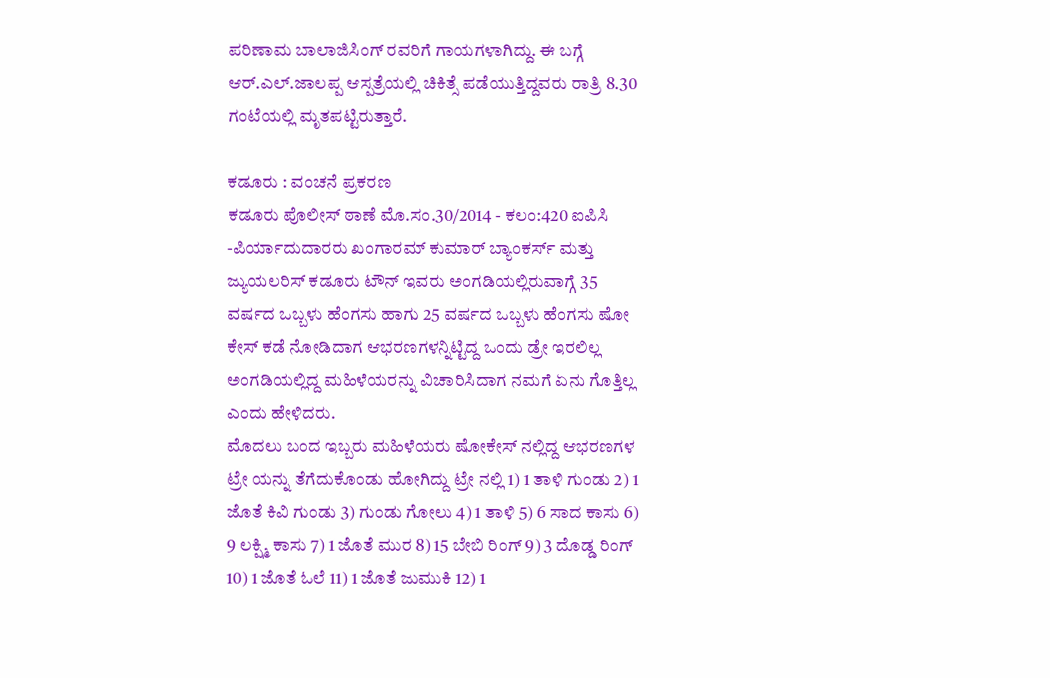ಪರಿಣಾಮ ಬಾಲಾಜಿಸಿಂಗ್ ರವರಿಗೆ ಗಾಯಗಳಾಗಿದ್ದು. ಈ ಬಗ್ಗೆ ಆರ್.ಎಲ್.ಜಾಲಪ್ಪ ಆಸ್ಪತ್ರೆಯಲ್ಲಿ ಚಿಕಿತ್ಸೆ ಪಡೆಯುತ್ತಿದ್ದವರು ರಾತ್ರಿ 8.30 ಗಂಟೆಯಲ್ಲಿ ಮೃತಪಟ್ಟಿರುತ್ತಾರೆ.

ಕಡೂರು : ವಂಚನೆ ಪ್ರಕರಣ
ಕಡೂರು ಪೊಲೀಸ್ ಠಾಣೆ ಮೊ.ಸಂ.30/2014 - ಕಲಂ:420 ಐಪಿಸಿ -ಪಿರ್ಯಾದುದಾರರು ಖಂಗಾರಮ್ ಕುಮಾರ್ ಬ್ಯಾಂಕರ್ಸ್ ಮತ್ತು ಜ್ಯುಯಲರಿಸ್ ಕಡೂರು ಟೌನ್ ಇವರು ಅಂಗಡಿಯಲ್ಲಿರುವಾಗ್ಗೆ 35 ವರ್ಷದ ಒಬ್ಬಳು ಹೆಂಗಸು ಹಾಗು 25 ವರ್ಷದ ಒಬ್ಬಳು ಹೆಂಗಸು ಷೋ ಕೇಸ್ ಕಡೆ ನೋಡಿದಾಗ ಆಭರಣಗಳನ್ನಿಟ್ಟಿದ್ದ ಒಂದು ಡ್ರೇ ಇರಲಿಲ್ಲ ಅಂಗಡಿಯಲ್ಲಿದ್ದ ಮಹಿಳೆಯರನ್ನು ವಿಚಾರಿಸಿದಾಗ ನಮಗೆ ಏನು ಗೊತ್ತಿಲ್ಲ ಎಂದು ಹೇಳಿದರು.
ಮೊದಲು ಬಂದ ಇಬ್ಬರು ಮಹಿಳೆಯರು ಷೋಕೇಸ್ ನಲ್ಲಿದ್ದ ಆಭರಣಗಳ ಟ್ರೇ ಯನ್ನು ತೆಗೆದುಕೊಂಡು ಹೋಗಿದ್ದು ಟ್ರೇ ನಲ್ಲಿ 1) 1 ತಾಳಿ ಗುಂಡು 2) 1 ಜೊತೆ ಕಿವಿ ಗುಂಡು 3) ಗುಂಡು ಗೋಲು 4) 1 ತಾಳಿ 5) 6 ಸಾದ ಕಾಸು 6) 9 ಲಕ್ಷ್ಮಿ ಕಾಸು 7) 1 ಜೊತೆ ಮುರ 8) 15 ಬೇಬಿ ರಿಂಗ್ 9) 3 ದೊಡ್ಡ ರಿಂಗ್ 10) 1 ಜೊತೆ ಓಲೆ 11) 1 ಜೊತೆ ಜುಮುಕಿ 12) 1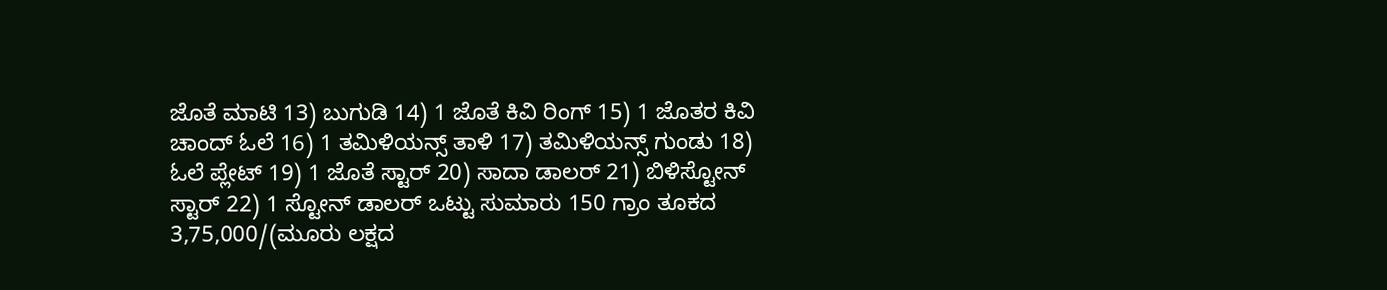ಜೊತೆ ಮಾಟಿ 13) ಬುಗುಡಿ 14) 1 ಜೊತೆ ಕಿವಿ ರಿಂಗ್ 15) 1 ಜೊತರ ಕಿವಿ ಚಾಂದ್ ಓಲೆ 16) 1 ತಮಿಳಿಯನ್ಸ್ ತಾಳಿ 17) ತಮಿಳಿಯನ್ಸ್ ಗುಂಡು 18) ಓಲೆ ಪ್ಲೇಟ್ 19) 1 ಜೊತೆ ಸ್ಟಾರ್ 20) ಸಾದಾ ಡಾಲರ್ 21) ಬಿಳಿಸ್ಟೋನ್ ಸ್ಟಾರ್ 22) 1 ಸ್ಟೋನ್ ಡಾಲರ್ ಒಟ್ಟು ಸುಮಾರು 150 ಗ್ರಾಂ ತೂಕದ 3,75,000/(ಮೂರು ಲಕ್ಷದ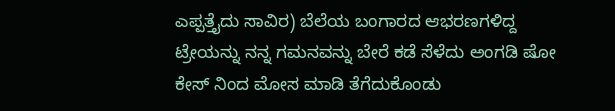ಎಪ್ಪತ್ತೈದು ಸಾವಿರ) ಬೆಲೆಯ ಬಂಗಾರದ ಆಭರಣಗಳಿದ್ದ ಟ್ರೇಯನ್ನು ನನ್ನ ಗಮನವನ್ನು ಬೇರೆ ಕಡೆ ಸೆಳೆದು ಅಂಗಡಿ ಷೋ ಕೇಸ್ ನಿಂದ ಮೋಸ ಮಾಡಿ ತೆಗೆದುಕೊಂಡು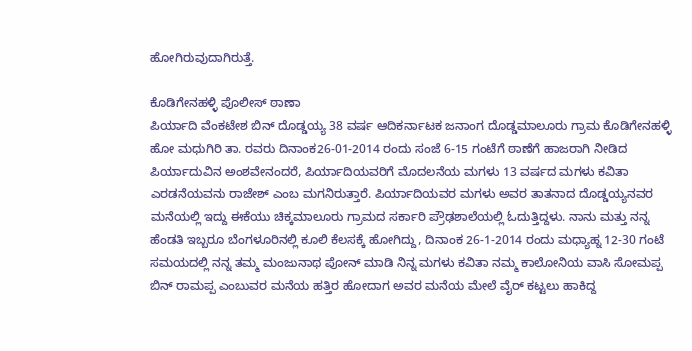ಹೋಗಿರುವುದಾಗಿರುತ್ತೆ.

ಕೊಡಿಗೇನಹಳ್ಳಿ ಪೊಲೀಸ್ ಠಾಣಾ
ಪಿರ್ಯಾದಿ ವೆಂಕಟೇಶ ಬಿನ್ ದೊಡ್ಡಯ್ಯ 38 ವರ್ಷ ಆದಿಕರ್ನಾಟಕ ಜನಾಂಗ ದೊಡ್ಡಮಾಲೂರು ಗ್ರಾಮ ಕೊಡಿಗೇನಹಳ್ಳಿ ಹೋ ಮಧುಗಿರಿ ತಾ. ರವರು ದಿನಾಂಕ26-01-2014 ರಂದು ಸಂಜೆ 6-15 ಗಂಟೆಗೆ ಠಾಣೆಗೆ ಹಾಜರಾಗಿ ನೀಡಿದ ಪಿರ್ಯಾದುವಿನ ಅಂಶವೇನಂದರೆ, ಪಿರ್ಯಾದಿಯವರಿಗೆ ಮೊದಲನೆಯ ಮಗಳು 13 ವರ್ಷದ ಮಗಳು ಕವಿತಾ ಎರಡನೆಯವನು ರಾಜೇಶ್ ಎಂಬ ಮಗನಿರುತ್ತಾರೆ. ಪಿರ್ಯಾದಿಯವರ ಮಗಳು ಅವರ ತಾತನಾದ ದೊಡ್ಡಯ್ಯನವರ ಮನೆಯಲ್ಲಿ ಇದ್ದು ಈಕೆಯು ಚಿಕ್ಕಮಾಲೂರು ಗ್ರಾಮದ ಸರ್ಕಾರಿ ಪ್ರೌಢಶಾಲೆಯಲ್ಲಿ ಓದುತ್ತಿದ್ದಳು. ನಾನು ಮತ್ತು ನನ್ನ ಹೆಂಡತಿ ಇಬ್ಬರೂ ಬೆಂಗಳೂರಿನಲ್ಲಿ ಕೂಲಿ ಕೆಲಸಕ್ಕೆ ಹೋಗಿದ್ದು, ದಿನಾಂಕ 26-1-2014 ರಂದು ಮಧ್ಯಾಹ್ನ 12-30 ಗಂಟೆ ಸಮಯದಲ್ಲಿ ನನ್ನ ತಮ್ಮ ಮಂಜುನಾಥ ಪೋನ್ ಮಾಡಿ ನಿನ್ನ ಮಗಳು ಕವಿತಾ ನಮ್ಮ ಕಾಲೋನಿಯ ವಾಸಿ ಸೋಮಪ್ಪ ಬಿನ್ ರಾಮಪ್ಪ ಎಂಬುವರ ಮನೆಯ ಹತ್ತಿರ ಹೋದಾಗ ಅವರ ಮನೆಯ ಮೇಲೆ ವೈರ್ ಕಟ್ಟಲು ಹಾಕಿದ್ದ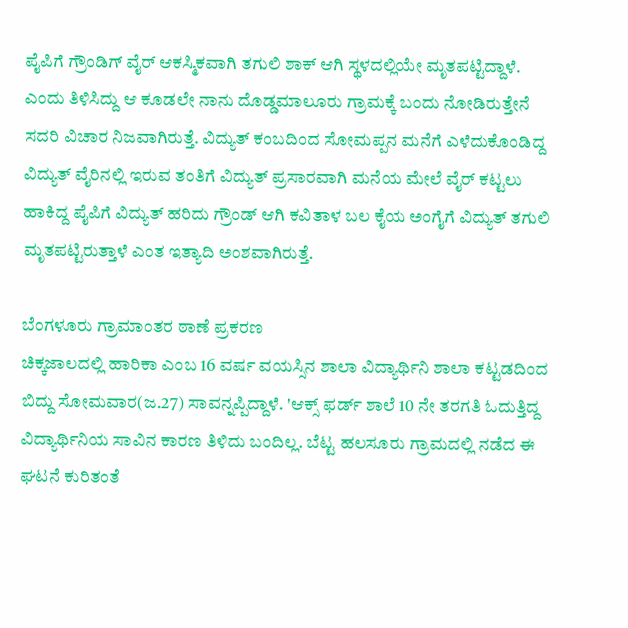ಪೈಪಿಗೆ ಗ್ರೌಂಡಿಗ್ ವೈರ್ ಆಕಸ್ಮಿಕವಾಗಿ ತಗುಲಿ ಶಾಕ್ ಆಗಿ ಸ್ಥಳದಲ್ಲಿಯೇ ಮೃತಪಟ್ಟಿದ್ದಾಳೆ. ಎಂದು ತಿಳಿಸಿದ್ದು ಆ ಕೂಡಲೇ ನಾನು ದೊಡ್ಡಮಾಲೂರು ಗ್ರಾಮಕ್ಕೆ ಬಂದು ನೋಡಿರುತ್ತೇನೆ ಸದರಿ ವಿಚಾರ ನಿಜವಾಗಿರುತ್ತೆ. ವಿದ್ಯುತ್ ಕಂಬದಿಂದ ಸೋಮಪ್ಪನ ಮನೆಗೆ ಎಳೆದುಕೊಂಡಿದ್ದ ವಿದ್ಯುತ್ ವೈರಿನಲ್ಲಿ ಇರುವ ತಂತಿಗೆ ವಿದ್ಯುತ್ ಪ್ರಸಾರವಾಗಿ ಮನೆಯ ಮೇಲೆ ವೈರ್ ಕಟ್ಟಲು ಹಾಕಿದ್ದ ಪೈಪಿಗೆ ವಿದ್ಯುತ್ ಹರಿದು ಗ್ರೌಂಡ್ ಆಗಿ ಕವಿತಾಳ ಬಲ ಕೈಯ ಅಂಗೈಗೆ ವಿದ್ಯುತ್ ತಗುಲಿ ಮೃತಪಟ್ಟಿರುತ್ತಾಳೆ ಎಂತ ಇತ್ಯಾದಿ ಅಂಶವಾಗಿರುತ್ತೆ.

ಬೆಂಗಳೂರು ಗ್ರಾಮಾಂತರ ಠಾಣೆ ಪ್ರಕರಣ
ಚಿಕ್ಕಜಾಲದಲ್ಲಿ ಹಾರಿಕಾ ಎಂಬ 16 ವರ್ಷ ವಯಸ್ಸಿನ ಶಾಲಾ ವಿದ್ಯಾರ್ಥಿನಿ ಶಾಲಾ ಕಟ್ಟಡದಿಂದ ಬಿದ್ದು ಸೋಮವಾರ(ಜ.27) ಸಾವನ್ನಪ್ಪಿದ್ದಾಳೆ. 'ಆಕ್ಸ್ ಫರ್ಡ್ ಶಾಲೆ 10 ನೇ ತರಗತಿ ಓದುತ್ತಿದ್ದ ವಿದ್ಯಾರ್ಥಿನಿಯ ಸಾವಿನ ಕಾರಣ ತಿಳಿದು ಬಂದಿಲ್ಲ. ಬೆಟ್ಟ ಹಲಸೂರು ಗ್ರಾಮದಲ್ಲಿ ನಡೆದ ಈ ಘಟನೆ ಕುರಿತಂತೆ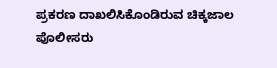ಪ್ರಕರಣ ದಾಖಲಿಸಿಕೊಂಡಿರುವ ಚಿಕ್ಕಜಾಲ ಪೊಲೀಸರು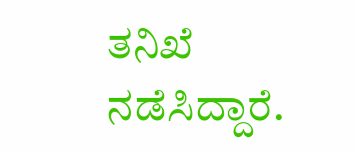ತನಿಖೆ ನಡೆಸಿದ್ದಾರೆ.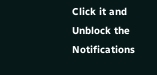Click it and Unblock the Notifications